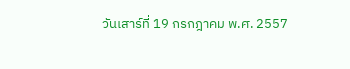วันเสาร์ที่ 19 กรกฎาคม พ.ศ. 2557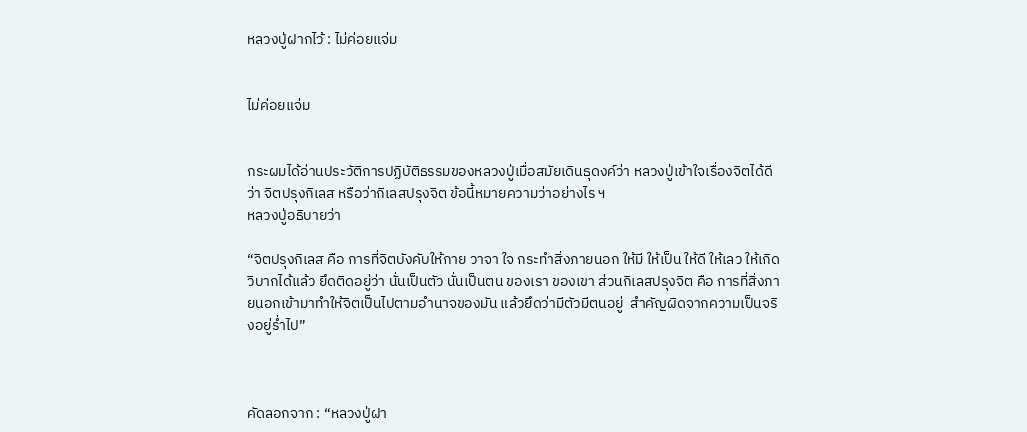หลวงปู่ฝากไว้ : ไม่ค่อยแจ่ม


ไม่ค่อยแจ่ม


กระผมได้อ่านประวัติการปฏิบัติธรรมของหลวงปู่เมื่อสมัยเดินธุดงค์ว่า หลวงปู่เข้าใจเรื่องจิตได้ดีว่า จิตปรุงกิเลส หรือว่ากิเลสปรุงจิต ข้อนี้หมายความว่าอย่างไร ฯ
หลวงปู่อธิบายว่า

“จิตปรุงกิเลส คือ การที่จิตบังคับให้กาย วาจา ใจ กระทำสิ่งภายนอก ให้มี ให้เป็น ให้ดี ให้เลว ให้เกิดวิบากได้แล้ว ยึดติดอยู่ว่า นั่นเป็นตัว นั่นเป็นตน ของเรา ของเขา ส่วนกิเลสปรุงจิต คือ การที่สิ่งภายนอกเข้ามาทำให้จิตเป็นไปตามอำนาจของมัน แล้วยึดว่ามีตัวมีตนอยู่  สำคัญผิดจากความเป็นจริงอยู่ร่ำไป”



คัดลอกจาก : “หลวงปู่ฝา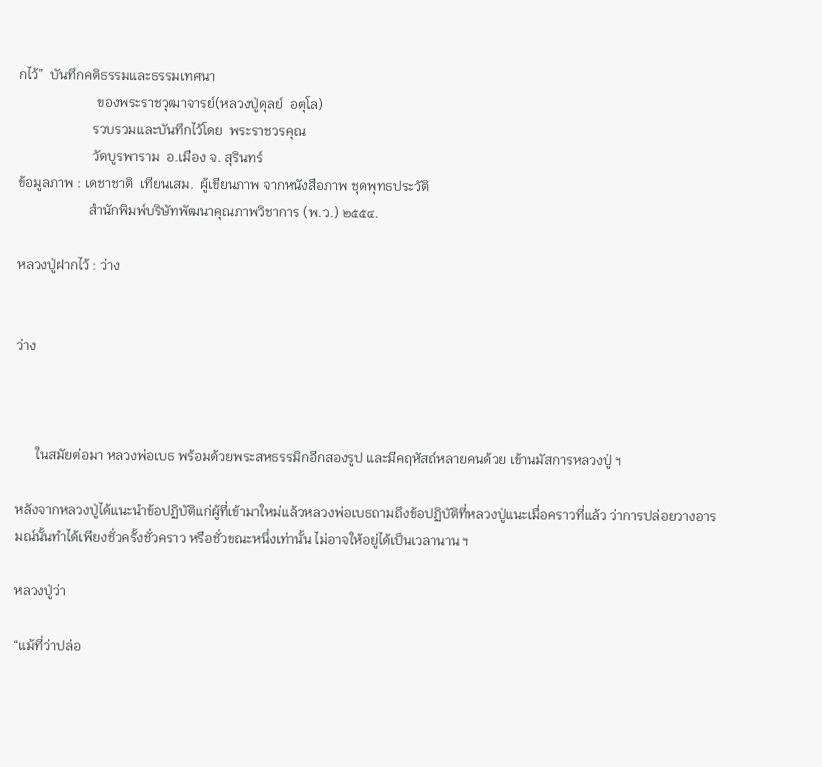กไว้”  บันทึกคติธรรมและธรรมเทศนา
                       ของพระราชวุฒาจารย์(หลวงปู่ดุลย์  อตุโล)
                      รวบรวมและบันทึกไว้โดย  พระราชวรคุณ
                      วัดบูรพาราม  อ.เมือง จ. สุรินทร์
ข้อมูลภาพ : เดชาชาติ  เทียนเสม.  ผู้เขียนภาพ จากหนังสือภาพ ชุดพุทธประวัติ
                     สำนักพิมพ์บริษัทพัฒนาคุณภาพวิชาการ (พ.ว.) ๒๕๕๔.

หลวงปู่ฝากไว้ : ว่าง


ว่าง



      ในสมัยต่อมา หลวงพ่อเบธ พร้อมด้วยพระสหธรรมิกอีกสองรูป และมีคฤหัสถ์หลายคนด้วย เข้านมัสการหลวงปู่ ฯ

หลังจากหลวงปู่ได้แนะนำข้อปฏิบัติแก่ผู้ที่เข้ามาใหม่แล้วหลวงพ่อเบธถามถึงข้อปฏิบัติที่หลวงปู่แนะเมื่อคราวที่แล้ว ว่าการปล่อยวางอารมณ์นั้นทำได้เพียงชั่วครั้งชั่วคราว หรือชั่วขณะหนึ่งเท่านั้น ไม่อาจให้อยู่ได้เป็นเวลานาน ฯ

หลวงปู่ว่า

“แม้ที่ว่าปล่อ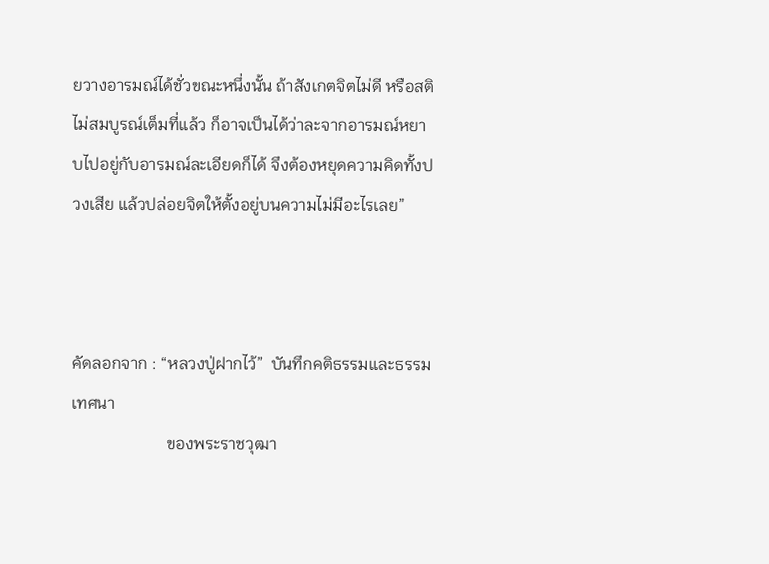ยวางอารมณ์ได้ชั่วขณะหนึ่งนั้น ถ้าสังเกตจิตไม่ดี หรือสติไม่สมบูรณ์เต็มที่แล้ว ก็อาจเป็นได้ว่าละจากอารมณ์หยาบไปอยู่กับอารมณ์ละเอียดก็ได้ จึงต้องหยุดความคิดทั้งปวงเสีย แล้วปล่อยจิตให้ตั้งอยู่บนความไม่มีอะไรเลย”



คัดลอกจาก : “หลวงปู่ฝากไว้”  บันทึกคติธรรมและธรรมเทศนา
                       ของพระราชวุฒา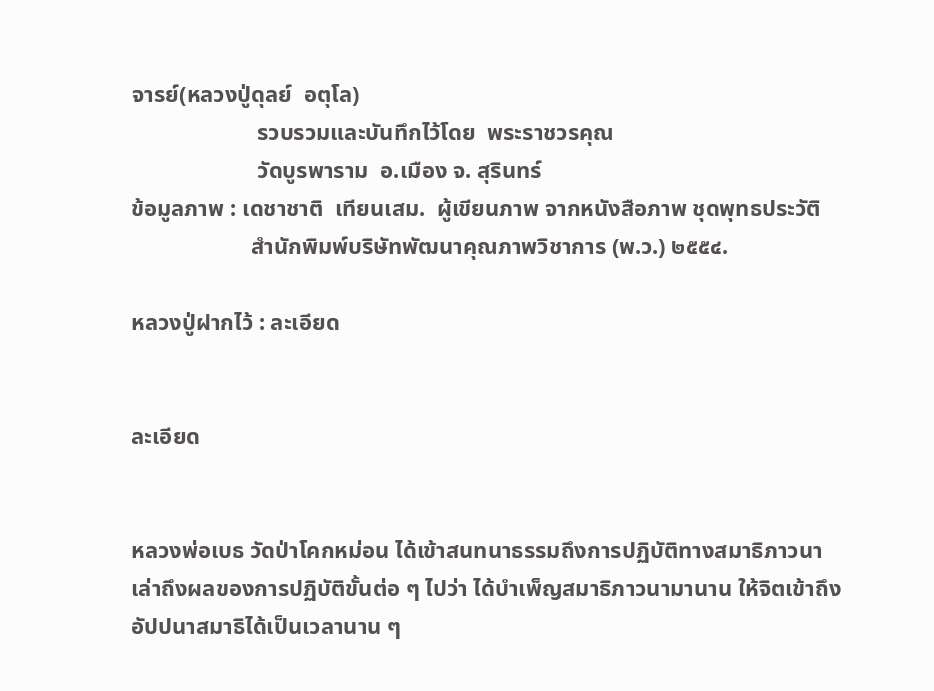จารย์(หลวงปู่ดุลย์  อตุโล)
                      รวบรวมและบันทึกไว้โดย  พระราชวรคุณ
                      วัดบูรพาราม  อ.เมือง จ. สุรินทร์
ข้อมูลภาพ : เดชาชาติ  เทียนเสม.  ผู้เขียนภาพ จากหนังสือภาพ ชุดพุทธประวัติ
                     สำนักพิมพ์บริษัทพัฒนาคุณภาพวิชาการ (พ.ว.) ๒๕๕๔.

หลวงปู่ฝากไว้ : ละเอียด


ละเอียด


หลวงพ่อเบธ วัดป่าโคกหม่อน ได้เข้าสนทนาธรรมถึงการปฏิบัติทางสมาธิภาวนา เล่าถึงผลของการปฏิบัติขั้นต่อ ๆ ไปว่า ได้บำเพ็ญสมาธิภาวนามานาน ให้จิตเข้าถึงอัปปนาสมาธิได้เป็นเวลานาน ๆ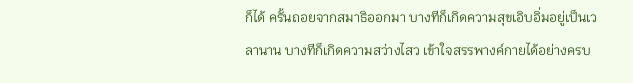ก็ได้ ครั้นถอยจากสมาธิออกมา บางทีก็เกิดความสุขเอิบอิ่มอยู่เป็นเวลานาน บางทีก็เกิดความสว่างไสว เข้าใจสรรพางค์กายได้อย่างครบ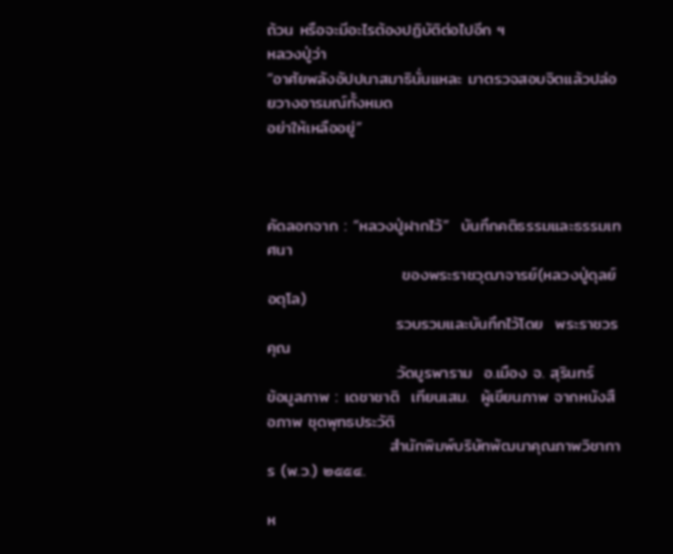ถ้วน หรือจะมีอะไรต้องปฏิบัติต่อไปอีก ฯ
หลวงปู่ว่า
“อาศัยพลังอัปปนาสมาธินั่นแหละ มาตรวจสอบจิตแล้วปล่อยวางอารมณ์ทั้งหมด
อย่าให้เหลืออยู่”



คัดลอกจาก : “หลวงปู่ฝากไว้”  บันทึกคติธรรมและธรรมเทศนา
                       ของพระราชวุฒาจารย์(หลวงปู่ดุลย์  อตุโล)
                      รวบรวมและบันทึกไว้โดย  พระราชวรคุณ
                      วัดบูรพาราม  อ.เมือง จ. สุรินทร์
ข้อมูลภาพ : เดชาชาติ  เทียนเสม.  ผู้เขียนภาพ จากหนังสือภาพ ชุดพุทธประวัติ
                     สำนักพิมพ์บริษัทพัฒนาคุณภาพวิชาการ (พ.ว.) ๒๕๕๔.

ห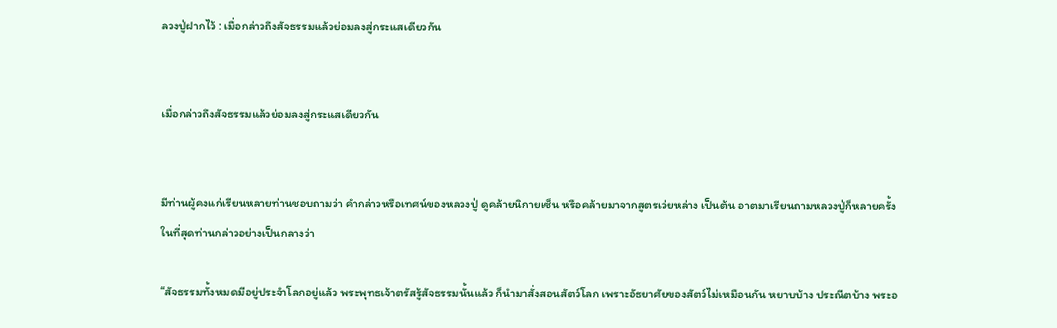ลวงปู่ฝากไว้ : เมื่อกล่าวถึงสัจธรรมแล้วย่อมลงสู่กระแสเดียวกัน


เมื่อกล่าวถึงสัจธรรมแล้วย่อมลงสู่กระแสเดียวกัน


มีท่านผู้คงแก่เรียนหลายท่านชอบถามว่า คำกล่าวหรือเทศน์ของหลวงปู่ ดูคล้ายนิกายเซ็น หรือคล้ายมาจากสูตรเว่ยหล่าง เป็นต้น อาตมาเรียนถามหลวงปู่ก็หลายครั้ง ในที่สุดท่านกล่าวอย่างเป็นกลางว่า

“สัจธรรมทั้งหมดมีอยู่ประจำโลกอยู่แล้ว พระพุทธเจ้าตรัสรู้สัจธรรมนั้นแล้ว ก็นำมาสั่งสอนสัตว์โลก เพราะอัธยาศัยของสัตว์ไม่เหมือนกัน หยาบบ้าง ประณีตบ้าง พระอ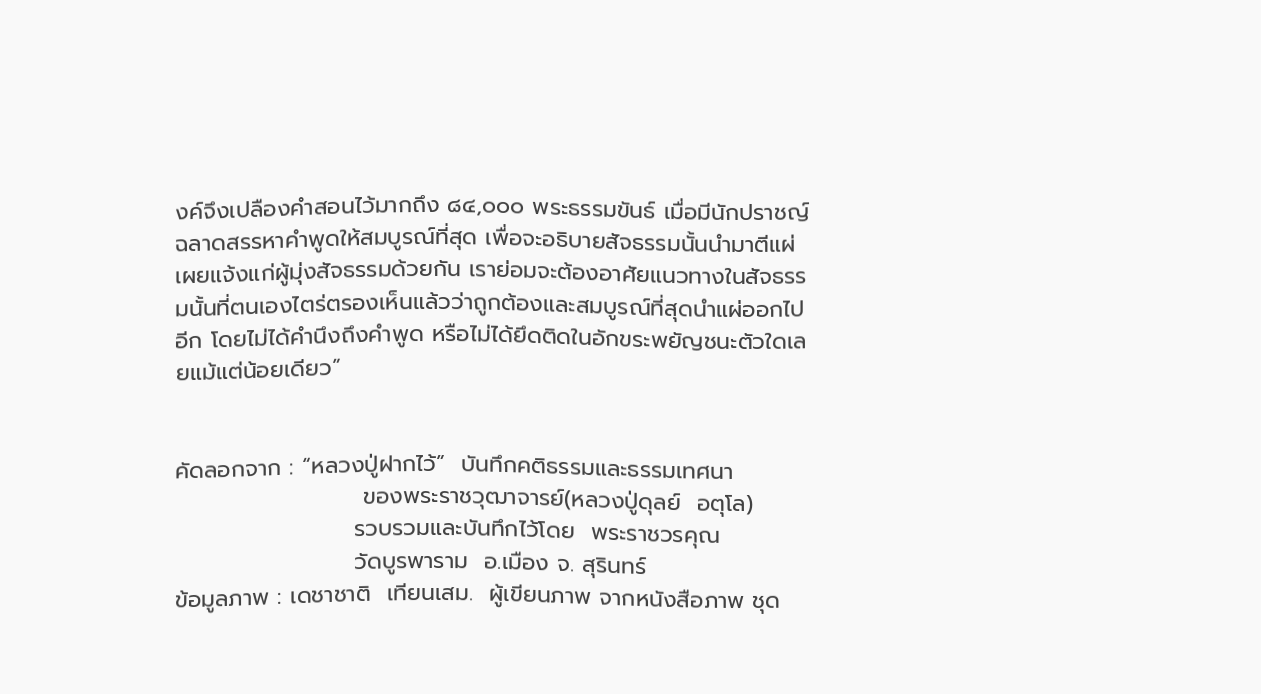งค์จึงเปลืองคำสอนไว้มากถึง ๘๔,๐๐๐ พระธรรมขันธ์ เมื่อมีนักปราชญ์ฉลาดสรรหาคำพูดให้สมบูรณ์ที่สุด เพื่อจะอธิบายสัจธรรมนั้นนำมาตีแผ่เผยแจ้งแก่ผู้มุ่งสัจธรรมด้วยกัน เราย่อมจะต้องอาศัยแนวทางในสัจธรรมนั้นที่ตนเองไตร่ตรองเห็นแล้วว่าถูกต้องและสมบูรณ์ที่สุดนำแผ่ออกไปอีก โดยไม่ได้คำนึงถึงคำพูด หรือไม่ได้ยึดติดในอักขระพยัญชนะตัวใดเลยแม้แต่น้อยเดียว”


คัดลอกจาก : “หลวงปู่ฝากไว้”  บันทึกคติธรรมและธรรมเทศนา
                       ของพระราชวุฒาจารย์(หลวงปู่ดุลย์  อตุโล)
                      รวบรวมและบันทึกไว้โดย  พระราชวรคุณ
                      วัดบูรพาราม  อ.เมือง จ. สุรินทร์
ข้อมูลภาพ : เดชาชาติ  เทียนเสม.  ผู้เขียนภาพ จากหนังสือภาพ ชุด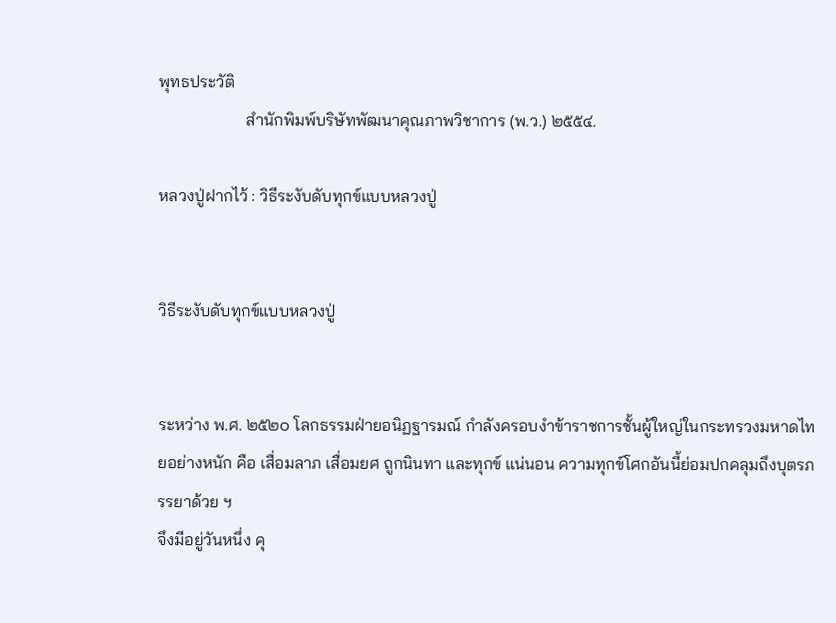พุทธประวัติ
                     สำนักพิมพ์บริษัทพัฒนาคุณภาพวิชาการ (พ.ว.) ๒๕๕๔.

หลวงปู่ฝากไว้ : วิธีระงับดับทุกข์แบบหลวงปู่


วิธีระงับดับทุกข์แบบหลวงปู่


ระหว่าง พ.ศ. ๒๕๒๐ โลกธรรมฝ่ายอนิฏฐารมณ์ กำลังครอบงำข้าราชการชั้นผู้ใหญ่ในกระทรวงมหาดไทยอย่างหนัก คือ เสื่อมลาภ เสื่อมยศ ถูกนินทา และทุกข์ แน่นอน ความทุกข์โศกอันนี้ย่อมปกคลุมถึงบุตรภรรยาด้วย ฯ
จึงมีอยู่วันหนึ่ง คุ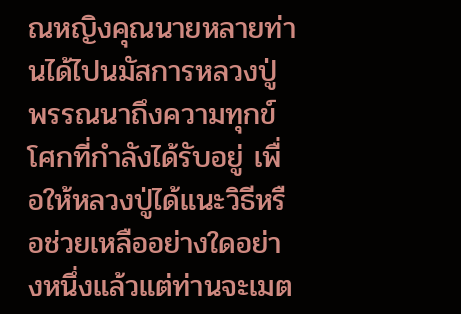ณหญิงคุณนายหลายท่านได้ไปนมัสการหลวงปู่ พรรณนาถึงความทุกข์โศกที่กำลังได้รับอยู่ เพื่อให้หลวงปู่ได้แนะวิธีหรือช่วยเหลืออย่างใดอย่างหนึ่งแล้วแต่ท่านจะเมต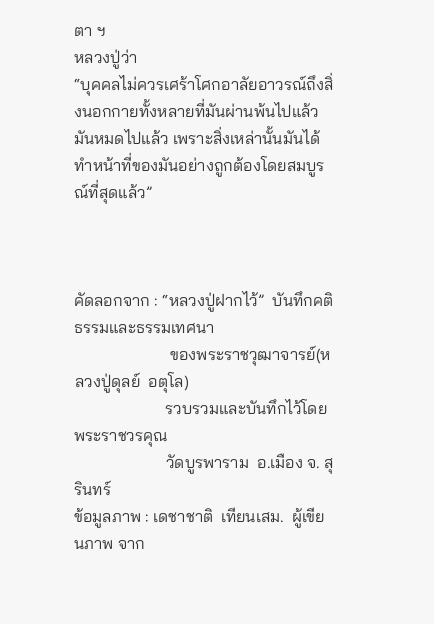ตา ฯ
หลวงปู่ว่า
“บุคคลไม่ควรเศร้าโศกอาลัยอาวรณ์ถึงสิ่งนอกกายทั้งหลายที่มันผ่านพ้นไปแล้ว มันหมดไปแล้ว เพราะสิ่งเหล่านั้นมันได้ทำหน้าที่ของมันอย่างถูกต้องโดยสมบูรณ์ที่สุดแล้ว”



คัดลอกจาก : “หลวงปู่ฝากไว้”  บันทึกคติธรรมและธรรมเทศนา
                       ของพระราชวุฒาจารย์(หลวงปู่ดุลย์  อตุโล)
                      รวบรวมและบันทึกไว้โดย  พระราชวรคุณ
                      วัดบูรพาราม  อ.เมือง จ. สุรินทร์
ข้อมูลภาพ : เดชาชาติ  เทียนเสม.  ผู้เขียนภาพ จาก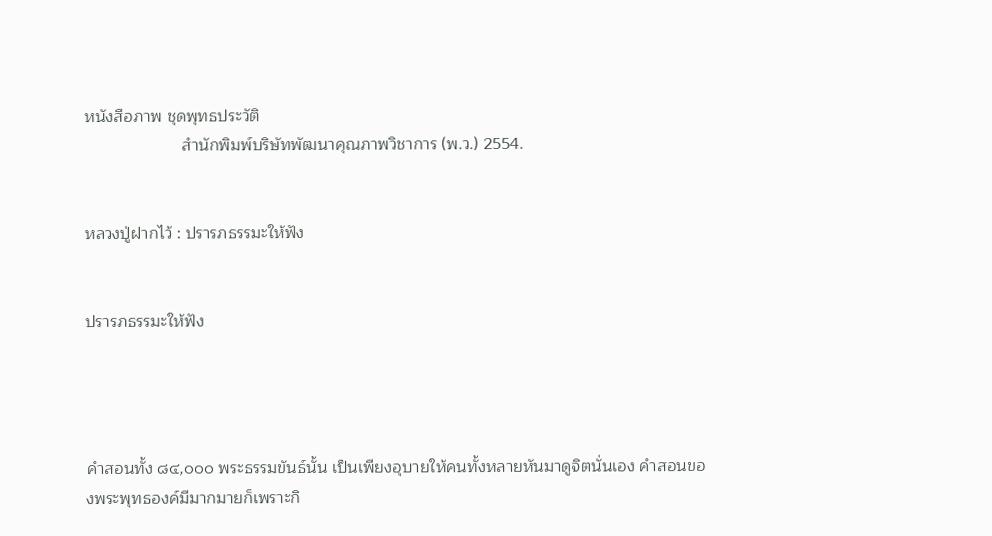หนังสือภาพ ชุดพุทธประวัติ
                     สำนักพิมพ์บริษัทพัฒนาคุณภาพวิชาการ (พ.ว.) 2554.


หลวงปู่ฝากไว้ : ปรารภธรรมะให้ฟัง


ปรารภธรรมะให้ฟัง




คำสอนทั้ง ๘๔,๐๐๐ พระธรรมขันธ์นั้น เป็นเพียงอุบายให้คนทั้งหลายหันมาดูจิตนั่นเอง คำสอนของพระพุทธองค์มีมากมายก็เพราะกิ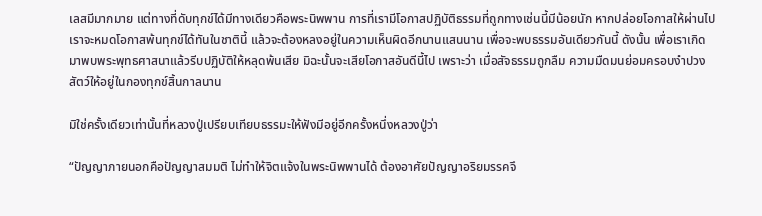เลสมีมากมาย แต่ทางที่ดับทุกข์ได้มีทางเดียวคือพระนิพพาน การที่เรามีโอกาสปฏิบัติธรรมที่ถูกทางเช่นนี้มีน้อยนัก หากปล่อยโอกาสให้ผ่านไปเราจะหมดโอกาสพ้นทุกข์ได้ทันในชาตินี้ แล้วจะต้องหลงอยู่ในความเห็นผิดอีกนานแสนนาน เพื่อจะพบธรรมอันเดียวกันนี้ ดังนั้น เพื่อเราเกิดมาพบพระพุทธศาสนาแล้วรีบปฏิบัติให้หลุดพ้นเสีย มิฉะนั้นจะเสียโอกาสอันดีนี้ไป เพราะว่า เมื่อสัจธรรมถูกลืม ความมืดมนย่อมครอบงำปวงสัตว์ให้อยู่ในกองทุกข์สิ้นกาลนาน

มิใช่ครั้งเดียวเท่านั้นที่หลวงปู่เปรียบเทียบธรรมะให้ฟังมีอยู่อีกครั้งหนึ่งหลวงปู่ว่า

“ปัญญาภายนอกคือปัญญาสมมติ ไม่ทำให้จิตแจ้งในพระนิพพานได้ ต้องอาศัยปัญญาอริยมรรคจึ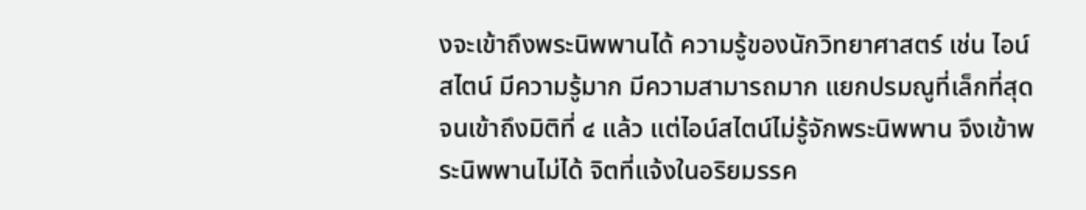งจะเข้าถึงพระนิพพานได้ ความรู้ของนักวิทยาศาสตร์ เช่น ไอน์สไตน์ มีความรู้มาก มีความสามารถมาก แยกปรมณูที่เล็กที่สุดจนเข้าถึงมิติที่ ๔ แล้ว แต่ไอน์สไตน์ไม่รู้จักพระนิพพาน จึงเข้าพระนิพพานไม่ได้ จิตที่แจ้งในอริยมรรค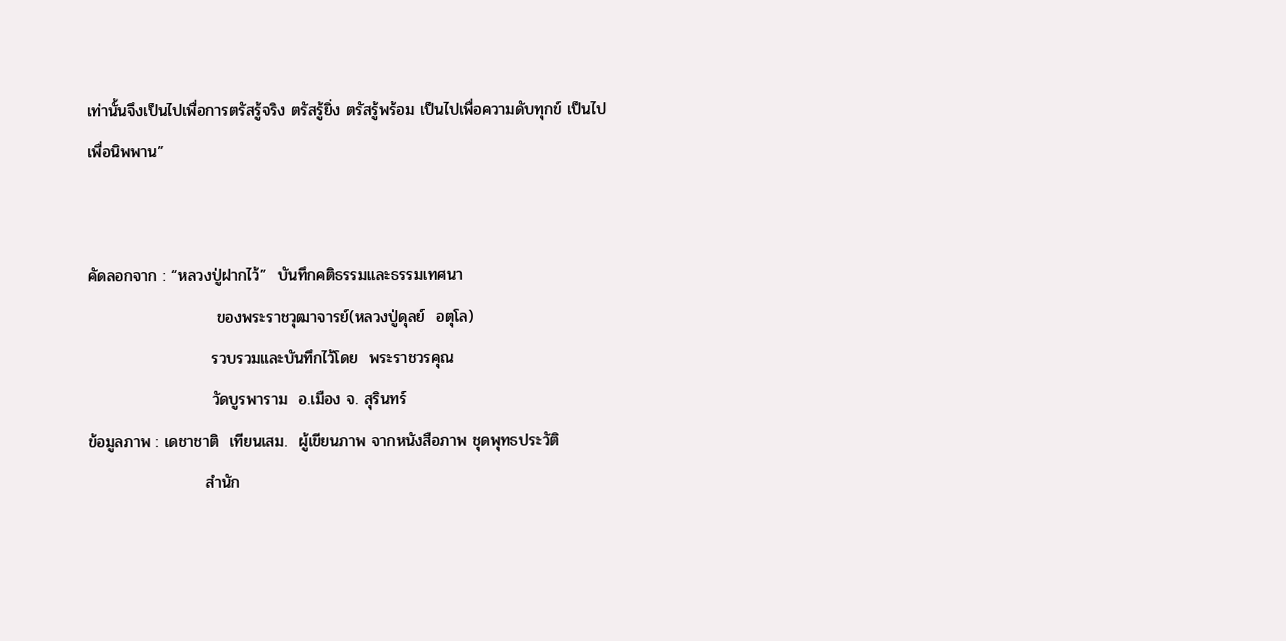เท่านั้นจึงเป็นไปเพื่อการตรัสรู้จริง ตรัสรู้ยิ่ง ตรัสรู้พร้อม เป็นไปเพื่อความดับทุกข์ เป็นไปเพื่อนิพพาน”


คัดลอกจาก : “หลวงปู่ฝากไว้”  บันทึกคติธรรมและธรรมเทศนา
                       ของพระราชวุฒาจารย์(หลวงปู่ดุลย์  อตุโล)
                      รวบรวมและบันทึกไว้โดย  พระราชวรคุณ
                      วัดบูรพาราม  อ.เมือง จ. สุรินทร์
ข้อมูลภาพ : เดชาชาติ  เทียนเสม.  ผู้เขียนภาพ จากหนังสือภาพ ชุดพุทธประวัติ
                     สำนัก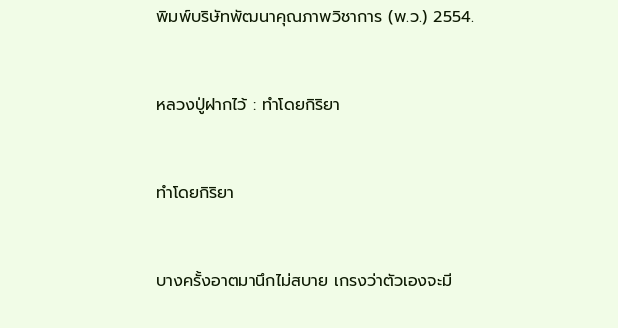พิมพ์บริษัทพัฒนาคุณภาพวิชาการ (พ.ว.) 2554.


หลวงปู่ฝากไว้ : ทำโดยกิริยา


ทำโดยกิริยา


บางครั้งอาตมานึกไม่สบาย เกรงว่าตัวเองจะมี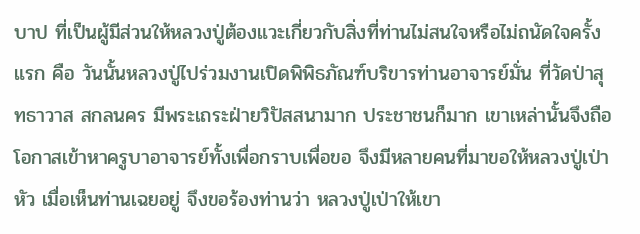บาป ที่เป็นผู้มีส่วนให้หลวงปู่ต้องแวะเกี่ยวกับสิ่งที่ท่านไม่สนใจหรือไม่ถนัดใจครั้งแรก คือ วันนั้นหลวงปู่ไปร่วมงานเปิดพิพิธภัณฑ์บริขารท่านอาจารย์มั่น ที่วัดป่าสุทธาวาส สกลนคร มีพระเถระฝ่ายวิปัสสนามาก ประชาชนก็มาก เขาเหล่านั้นจึงถือโอกาสเข้าหาครูบาอาจารย์ทั้งเพื่อกราบเพื่อขอ จึงมีหลายคนที่มาขอให้หลวงปู่เป่าหัว เมื่อเห็นท่านเฉยอยู่ จึงขอร้องท่านว่า หลวงปู่เป่าให้เขา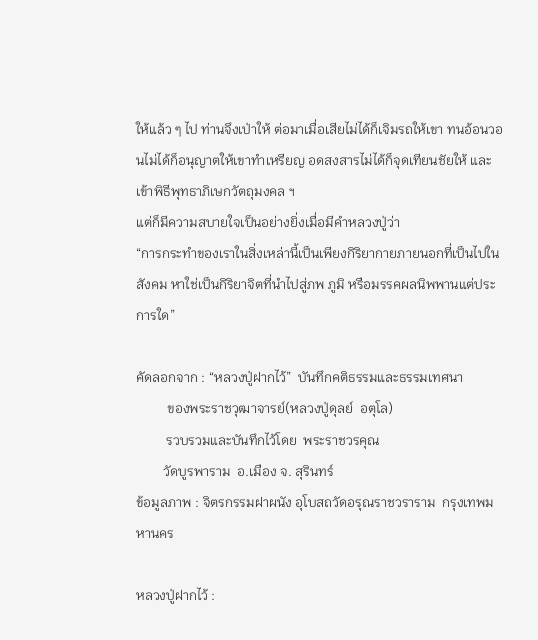ให้แล้ว ๆ ไป ท่านจึงเป่าให้ ต่อมาเมื่อเสียไม่ได้ก็เจิมรถให้เขา ทนอ้อนวอนไม่ได้ก็อนุญาตให้เขาทำเหรียญ อดสงสารไม่ได้ก็จุดเทียนชัยให้ และเข้าพิธีพุทธาภิเษกวัตถุมงคล ฯ
แต่ก็มีความสบายใจเป็นอย่างยิ่งเมื่อมีคำหลวงปู่ว่า
“การกระทำของเราในสิ่งเหล่านี้เป็นเพียงกิริยากายภายนอกที่เป็นไปในสังคม หาใช่เป็นกิริยาจิตที่นำไปสู่ภพ ภูมิ หรือมรรคผลนิพพานแต่ประการใด”

คัดลอกจาก : “หลวงปู่ฝากไว้”  บันทึกคติธรรมและธรรมเทศนา
         ของพระราชวุฒาจารย์(หลวงปู่ดุลย์  อตุโล)
         รวบรวมและบันทึกไว้โดย  พระราชวรคุณ
        วัดบูรพาราม  อ.เมือง จ. สุรินทร์
ข้อมูลภาพ : จิตรกรรมฝาผนัง อุโบสถวัดอรุณราชวราราม  กรุงเทพมหานคร

หลวงปู่ฝากไว้ :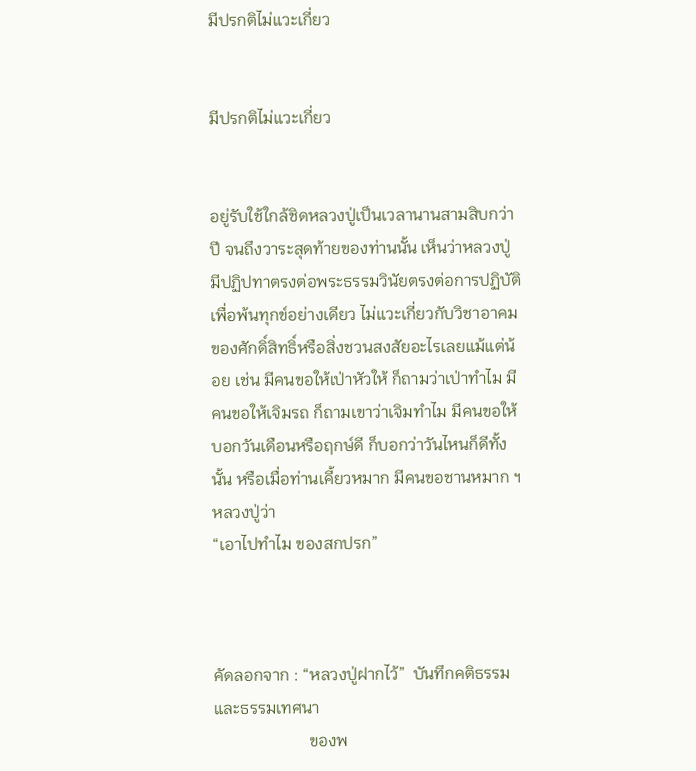มีปรกติไม่แวะเกี่ยว


มีปรกติไม่แวะเกี่ยว


อยู่รับใช้ใกล้ชิดหลวงปู่เป็นเวลานานสามสิบกว่าปี จนถึงวาระสุดท้ายของท่านนั้น เห็นว่าหลวงปู่มีปฏิปทาตรงต่อพระธรรมวินัยตรงต่อการปฏิบัติเพื่อพ้นทุกข์อย่างเดียว ไม่แวะเกี่ยวกับวิชาอาคมของศักดิ์สิทธิ์หรือสิ่งชวนสงสัยอะไรเลยแม้แต่น้อย เช่น มีคนขอให้เป่าหัวให้ ก็ถามว่าเป่าทำไม มีคนขอให้เจิมรถ ก็ถามเขาว่าเจิมทำไม มีคนขอให้บอกวันเดือนหรือฤกษ์ดี ก็บอกว่าวันไหนก็ดีทั้งนั้น หรือเมื่อท่านเคี้ยวหมาก มีคนขอชานหมาก ฯ
หลวงปู่ว่า
“เอาไปทำไม ของสกปรก”



คัดลอกจาก : “หลวงปู่ฝากไว้”  บันทึกคติธรรมและธรรมเทศนา
                       ของพ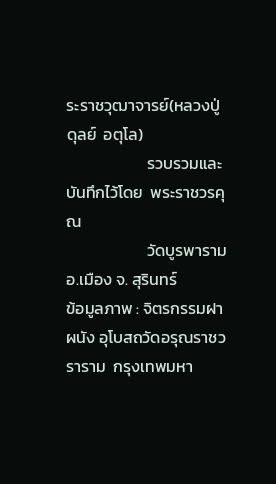ระราชวุฒาจารย์(หลวงปู่ดุลย์  อตุโล)
                      รวบรวมและบันทึกไว้โดย  พระราชวรคุณ
                      วัดบูรพาราม  อ.เมือง จ. สุรินทร์
ข้อมูลภาพ : จิตรกรรมฝาผนัง อุโบสถวัดอรุณราชวราราม  กรุงเทพมหา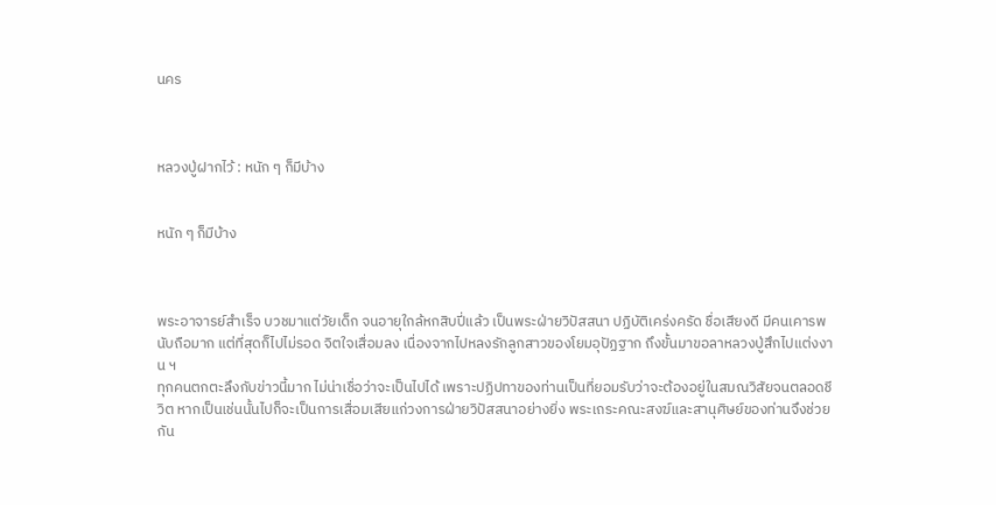นคร



หลวงปู่ฝากไว้ : หนัก ๆ ก็มีบ้าง


หนัก ๆ ก็มีบ้าง



พระอาจารย์สำเร็จ บวชมาแต่วัยเด็ก จนอายุใกล้หกสิบปี่แล้ว เป็นพระฝ่ายวิปัสสนา ปฏิบัติเคร่งครัด ชื่อเสียงดี มีคนเคารพนับถือมาก แต่ที่สุดก็ไปไม่รอด จิตใจเสื่อมลง เนื่องจากไปหลงรักลูกสาวของโยมอุปัฏฐาก ถึงขั้นมาขอลาหลวงปู่สึกไปแต่งงาน ฯ
ทุกคนตกตะลึงกับข่าวนี้มาก ไม่น่าเชื่อว่าจะเป็นไปได้ เพราะปฏิปทาของท่านเป็นที่ยอมรับว่าจะต้องอยู่ในสมณวิสัยจนตลอดชีวิต หากเป็นเช่นนั้นไปก็จะเป็นการเสื่อมเสียแก่วงการฝ่ายวิปัสสนาอย่างยิ่ง พระเถระคณะสงฆ์และสานุศิษย์ของท่านจึงช่วยกัน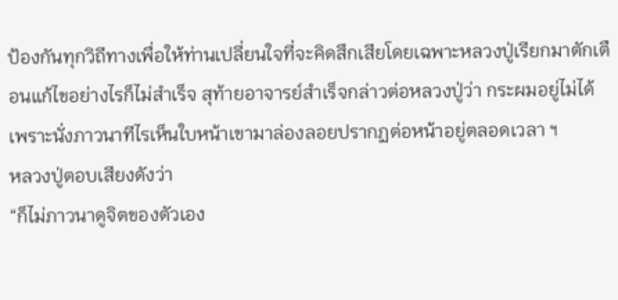ป้องกันทุกวิถีทางเพื่อให้ท่านเปลี่ยนใจที่จะคิดสึกเสียโดยเฉพาะหลวงปู่เรียกมาตักเตือนแก้ไขอย่างไรก็ไม่สำเร็จ สุท้ายอาจารย์สำเร็จกล่าวต่อหลวงปู่ว่า กระผมอยู่ไม่ได้ เพราะนั่งภาวนาทีไรเห็นใบหน้าเขามาล่องลอยปรากฏต่อหน้าอยู่ตลอดเวลา ฯ
หลวงปู่ตอบเสียงดังว่า
“ก็ไม่ภาวนาดูจิตของตัวเอง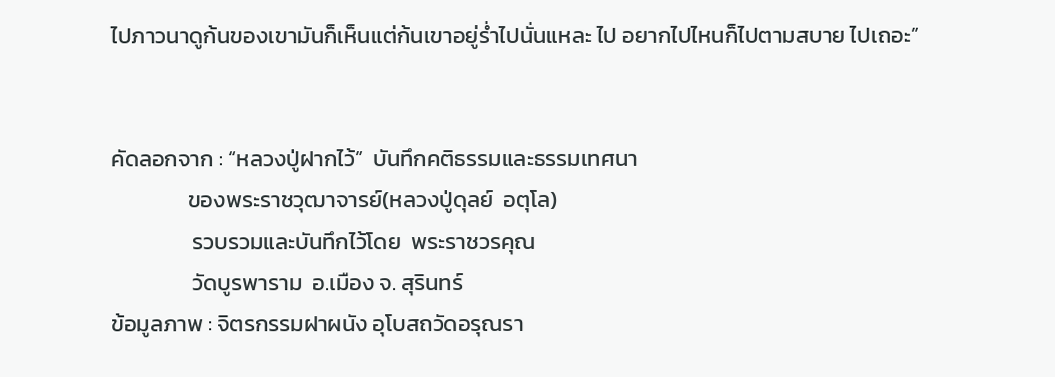ไปภาวนาดูก้นของเขามันก็เห็นแต่ก้นเขาอยู่ร่ำไปนั่นแหละ ไป อยากไปไหนก็ไปตามสบาย ไปเถอะ”


คัดลอกจาก : “หลวงปู่ฝากไว้”  บันทึกคติธรรมและธรรมเทศนา
               ของพระราชวุฒาจารย์(หลวงปู่ดุลย์  อตุโล)
                รวบรวมและบันทึกไว้โดย  พระราชวรคุณ
                วัดบูรพาราม  อ.เมือง จ. สุรินทร์
ข้อมูลภาพ : จิตรกรรมฝาผนัง อุโบสถวัดอรุณรา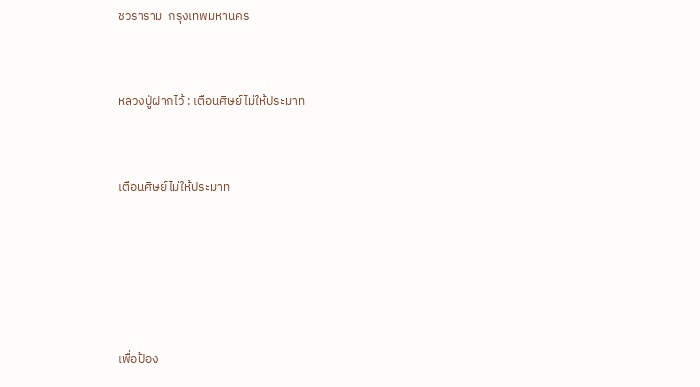ชวราราม  กรุงเทพมหานคร


หลวงปู่ฝากไว้ : เตือนศิษย์ไม่ให้ประมาท


เตือนศิษย์ไม่ให้ประมาท





เพื่อป้อง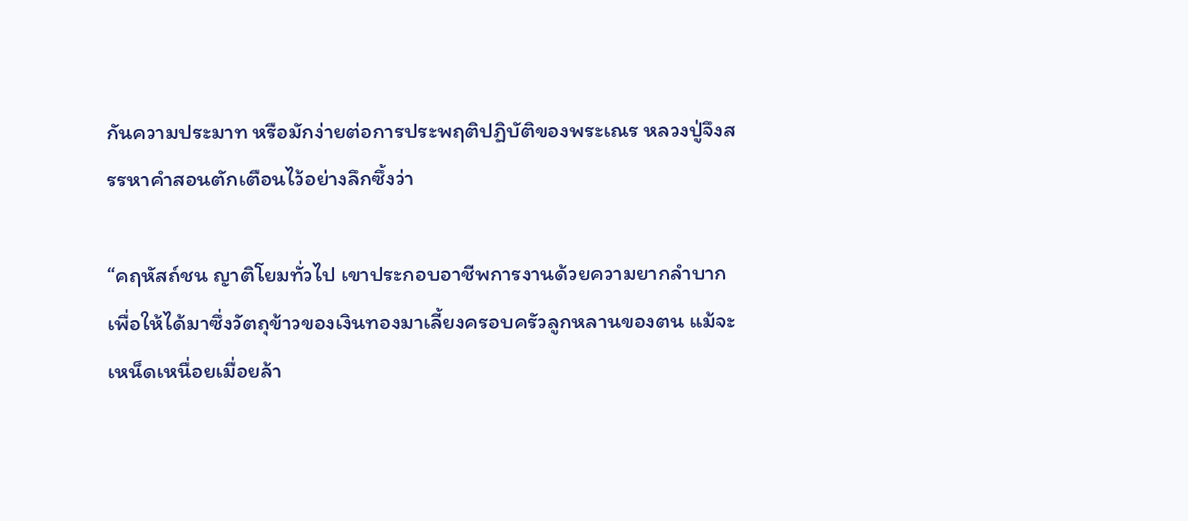กันความประมาท หรือมักง่ายต่อการประพฤติปฏิบัติของพระเณร หลวงปู่จึงสรรหาคำสอนตักเตือนไว้อย่างลึกซึ้งว่า

“คฤหัสถ์ชน ญาติโยมทั่วไป เขาประกอบอาชีพการงานด้วยความยากลำบาก เพื่อให้ได้มาซึ่งวัตถุข้าวของเงินทองมาเลี้ยงครอบครัวลูกหลานของตน แม้จะเหน็ดเหนื่อยเมื่อยล้า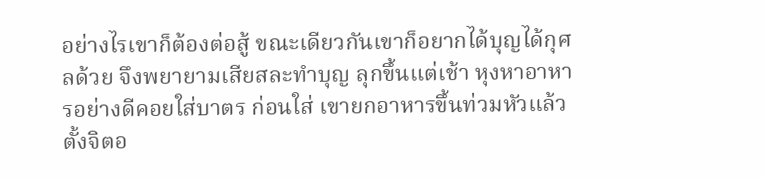อย่างไรเขาก็ต้องต่อสู้ ขณะเดียวกันเขาก็อยากได้บุญได้กุศลด้วย จึงพยายามเสียสละทำบุญ ลุกขึ้นแต่เช้า หุงหาอาหารอย่างดีคอยใส่บาตร ก่อนใส่ เขายกอาหารขึ้นท่วมหัวแล้วตั้งจิตอ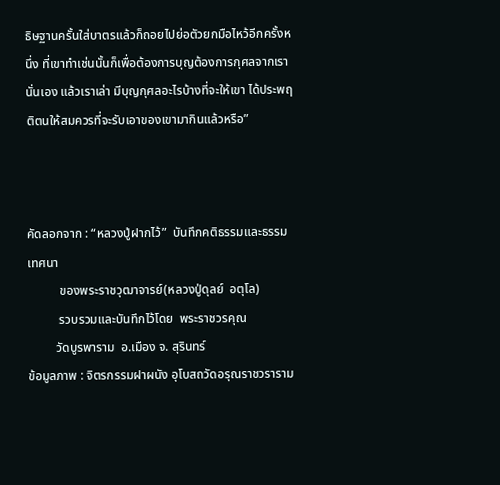ธิษฐานครั้นใส่บาตรแล้วก็ถอยไปย่อตัวยกมือไหว้อีกครั้งหนึ่ง ที่เขาทำเช่นนั้นก็เพื่อต้องการบุญต้องการกุศลจากเรานั่นเอง แล้วเราเล่า มีบุญกุศลอะไรบ้างที่จะให้เขา ได้ประพฤติตนให้สมควรที่จะรับเอาของเขามากินแล้วหรือ”



คัดลอกจาก : “หลวงปู่ฝากไว้”  บันทึกคติธรรมและธรรมเทศนา
          ของพระราชวุฒาจารย์(หลวงปู่ดุลย์  อตุโล)
          รวบรวมและบันทึกไว้โดย  พระราชวรคุณ
         วัดบูรพาราม  อ.เมือง จ. สุรินทร์
ข้อมูลภาพ : จิตรกรรมฝาผนัง อุโบสถวัดอรุณราชวราราม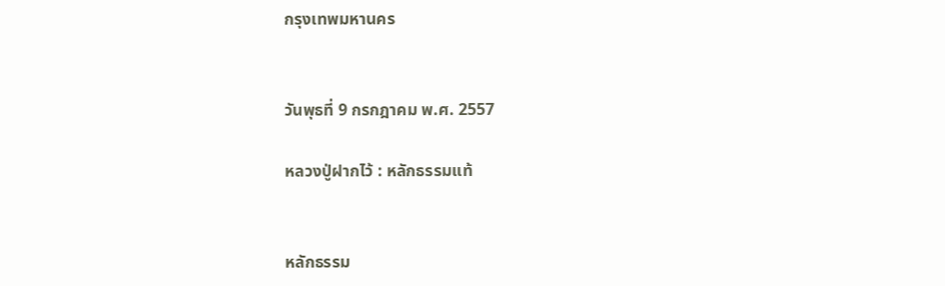กรุงเทพมหานคร


วันพุธที่ 9 กรกฎาคม พ.ศ. 2557

หลวงปู่ฝากไว้ : หลักธรรมแท้


หลักธรรม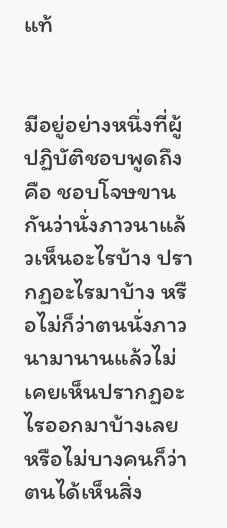แท้


มีอยู่อย่างหนึ่งที่ผู้ปฏิบัติชอบพูดถึง คือ ชอบโจษขานกันว่านั่งภาวนาแล้วเห็นอะไรบ้าง ปรากฏอะไรมาบ้าง หรือไม่ก็ว่าตนนั่งภาวนามานานแล้วไม่เคยเห็นปรากฏอะไรออกมาบ้างเลย หรือไม่บางคนก็ว่า ตนได้เห็นสิ่ง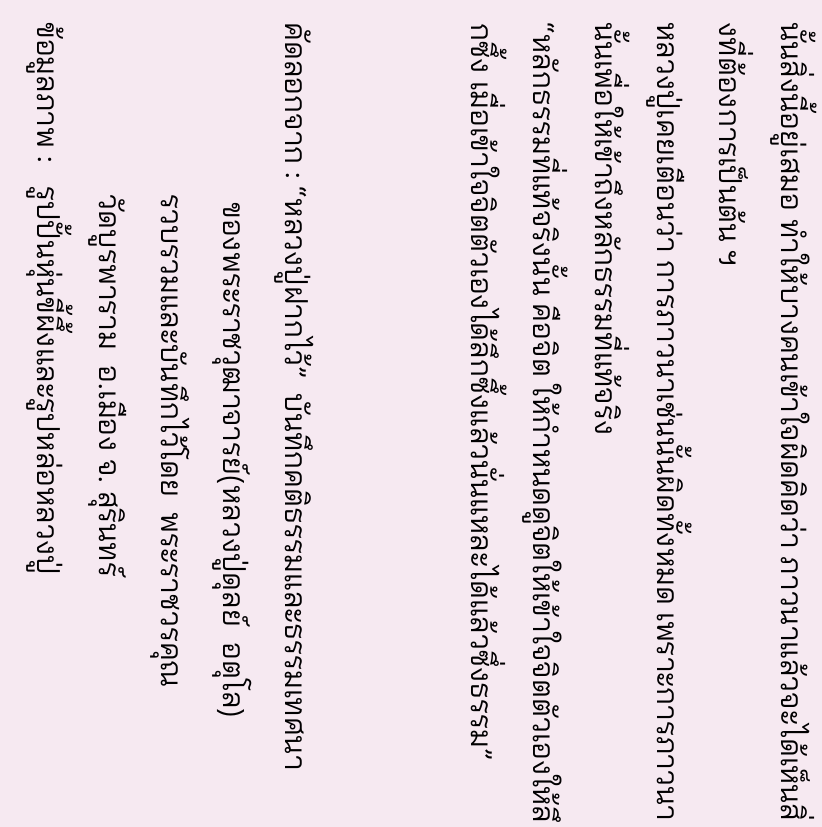นั้นสิ่งนี้อยู่เสมอ ทำให้บางคนเข้าใจผิดคิดว่า ภาวนาแล้วจะได้เห็นสิ่งที่ต้องการเป็นต้น ฯ
หลวงปู่เคยเตือนว่า การภาวนาเช่นนั้นผิดทั้งหมด เพราะการภาวนานั้นเพื่อให้เข้าถึงหลักธรรมที่แท้จริง
“หลักธรรมที่แท้จริงนั้น คือจิต ให้กำหนดดูจิตให้เข้าใจจิตตัวเองให้ลึกซึ้ง เมื่อเข้าใจจิตตัวเองได้ลึกซึ้งแล้วนั่นแหละได้แล้วซึ่งธรรม”


คัดลอกจาก : “หลวงปู่ฝากไว้”  บันทึกคติธรรมและธรรมเทศนา
                       ของพระราชวุฒาจารย์(หลวงปู่ดุลย์  อตุโล)
                      รวบรวมและบันทึกไว้โดย  พระราชวรคุณ
                      วัดบูรพาราม  อ.เมือง จ. สุรินทร์
ข้อมูลภาพ :   รูปปั้นหุ่นขี้ผึ้งและรูปหล่อหลวงปู่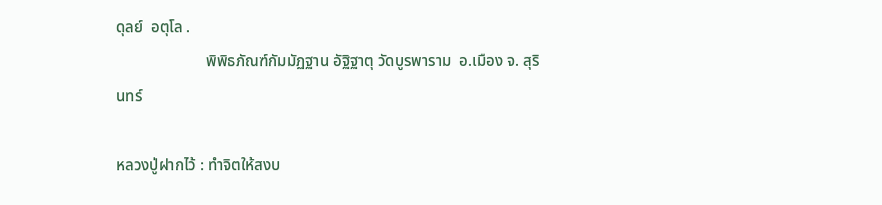ดุลย์  อตุโล .
                       พิพิธภัณฑ์กัมมัฏฐาน อัฐิฐาตุ วัดบูรพาราม  อ.เมือง จ. สุรินทร์

หลวงปู่ฝากไว้ : ทำจิตให้สงบ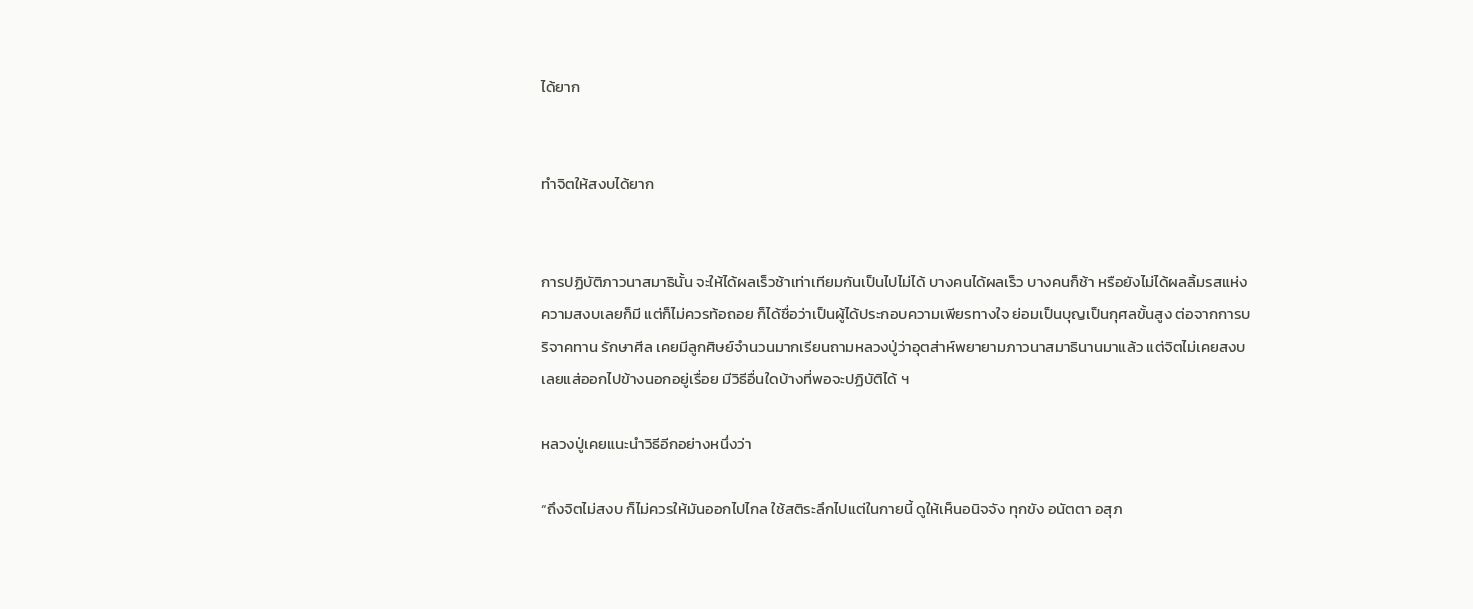ได้ยาก


ทำจิตให้สงบได้ยาก


การปฏิบัติภาวนาสมาธินั้น จะให้ได้ผลเร็วช้าเท่าเทียมกันเป็นไปไม่ได้ บางคนได้ผลเร็ว บางคนก็ช้า หรือยังไม่ได้ผลลิ้มรสแห่งความสงบเลยก็มี แต่ก็ไม่ควรท้อถอย ก็ได้ชื่อว่าเป็นผู้ได้ประกอบความเพียรทางใจ ย่อมเป็นบุญเป็นกุศลขั้นสูง ต่อจากการบริจาคทาน รักษาศีล เคยมีลูกศิษย์จำนวนมากเรียนถามหลวงปู่ว่าอุตส่าห์พยายามภาวนาสมาธินานมาแล้ว แต่จิตไม่เคยสงบเลยแส่ออกไปข้างนอกอยู่เรื่อย มีวิธีอื่นใดบ้างที่พอจะปฏิบัติได้ ฯ

หลวงปู่เคยแนะนำวิธีอีกอย่างหนึ่งว่า

“ถึงจิตไม่สงบ ก็ไม่ควรให้มันออกไปไกล ใช้สติระลึกไปแต่ในกายนี้ ดูให้เห็นอนิจจัง ทุกขัง อนัตตา อสุภ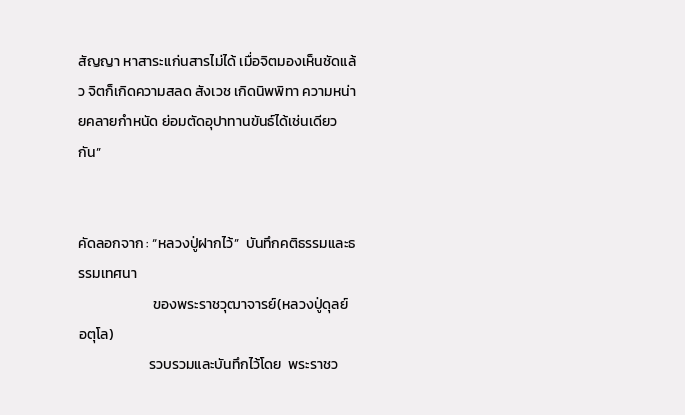สัญญา หาสาระแก่นสารไม่ได้ เมื่อจิตมองเห็นชัดแล้ว จิตก็เกิดความสลด สังเวช เกิดนิพพิทา ความหน่ายคลายกำหนัด ย่อมตัดอุปาทานขันธ์ได้เช่นเดียวกัน”


คัดลอกจาก : “หลวงปู่ฝากไว้”  บันทึกคติธรรมและธรรมเทศนา
                       ของพระราชวุฒาจารย์(หลวงปู่ดุลย์  อตุโล)
                      รวบรวมและบันทึกไว้โดย  พระราชว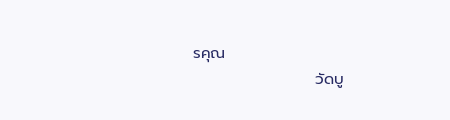รคุณ
                      วัดบู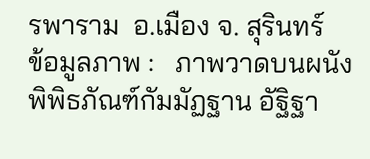รพาราม  อ.เมือง จ. สุรินทร์
ข้อมูลภาพ :   ภาพวาดบนผนังพิพิธภัณฑ์กัมมัฏฐาน อัฐิฐา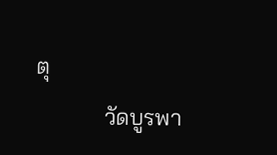ตุ
            วัดบูรพา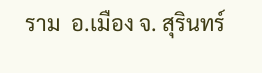ราม  อ.เมือง จ. สุรินทร์